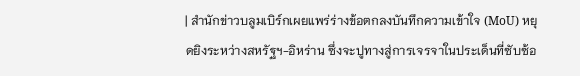| สำนักข่าวบลูมเบิร์กเผยแพร่ร่างข้อตกลงบันทึกความเข้าใจ (MoU) หยุดยิงระหว่างสหรัฐฯ-อิหร่าน ซึ่งจะปูทางสู่การเจรจาในประเด็นที่ซับซ้อ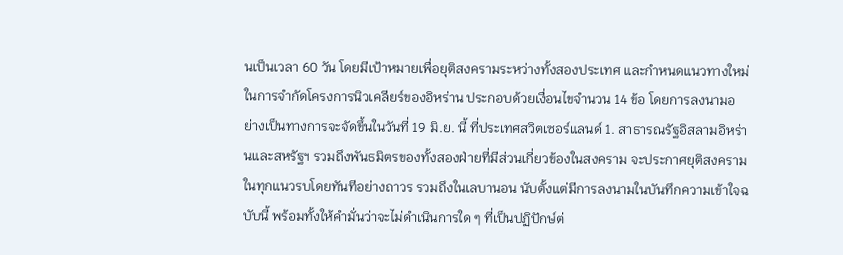นเป็นเวลา 60 วัน โดยมีเป้าหมายเพื่อยุติสงครามระหว่างทั้งสองประเทศ และกำหนดแนวทางใหม่ในการจำกัดโครงการนิวเคลียร์ของอิหร่าน ประกอบด้วยเงื่อนไขจำนวน 14 ข้อ โดยการลงนามอย่างเป็นทางการจะจัดขึ้นในวันที่ 19 มิ.ย. นี้ ที่ประเทศสวิตเซอร์แลนด์ 1. สาธารณรัฐอิสลามอิหร่านและสหรัฐฯ รวมถึงพันธมิตรของทั้งสองฝ่ายที่มีส่วนเกี่ยวข้องในสงคราม จะประกาศยุติสงครามในทุกแนวรบโดยทันทีอย่างถาวร รวมถึงในเลบานอน นับตั้งแต่มีการลงนามในบันทึกความเข้าใจฉบับนี้ พร้อมทั้งให้คำมั่นว่าจะไม่ดำเนินการใด ๆ ที่เป็นปฏิปักษ์ต่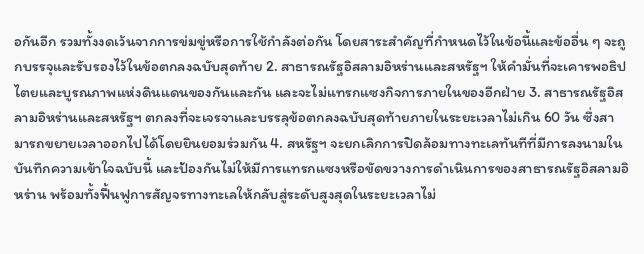อกันอีก รวมทั้งงดเว้นจากการข่มขู่หรือการใช้กำลังต่อกัน โดยสาระสำคัญที่กำหนดไว้ในข้อนี้และข้ออื่น ๆ จะถูกบรรจุและรับรองไว้ในข้อตกลงฉบับสุดท้าย 2. สาธารณรัฐอิสลามอิหร่านและสหรัฐฯ ให้คำมั่นที่จะเคารพอธิปไตยและบูรณภาพแห่งดินแดนของกันและกัน และจะไม่แทรกแซงกิจการภายในของอีกฝ่าย 3. สาธารณรัฐอิสลามอิหร่านและสหรัฐฯ ตกลงที่จะเจรจาและบรรลุข้อตกลงฉบับสุดท้ายภายในระยะเวลาไม่เกิน 60 วัน ซึ่งสามารถขยายเวลาออกไปได้โดยยินยอมร่วมกัน 4. สหรัฐฯ จะยกเลิกการปิดล้อมทางทะเลทันทีที่มีการลงนามในบันทึกความเข้าใจฉบับนี้ และป้องกันไม่ให้มีการแทรกแซงหรือขัดขวางการดำเนินการของสาธารณรัฐอิสลามอิหร่าน พร้อมทั้งฟื้นฟูการสัญจรทางทะเลให้กลับสู่ระดับสูงสุดในระยะเวลาไม่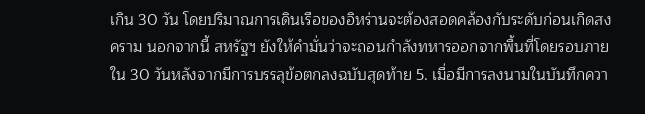เกิน 30 วัน โดยปริมาณการเดินเรือของอิหร่านจะต้องสอดคล้องกับระดับก่อนเกิดสงคราม นอกจากนี้ สหรัฐฯ ยังให้คำมั่นว่าจะถอนกำลังทหารออกจากพื้นที่โดยรอบภายใน 30 วันหลังจากมีการบรรลุข้อตกลงฉบับสุดท้าย 5. เมื่อมีการลงนามในบันทึกควา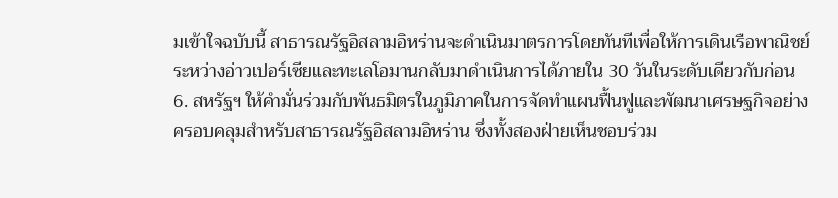มเข้าใจฉบับนี้ สาธารณรัฐอิสลามอิหร่านจะดำเนินมาตรการโดยทันทีเพื่อให้การเดินเรือพาณิชย์ระหว่างอ่าวเปอร์เซียและทะเลโอมานกลับมาดำเนินการได้ภายใน 30 วันในระดับเดียวกับก่อน 6. สหรัฐฯ ให้คำมั่นร่วมกับพันธมิตรในภูมิภาคในการจัดทำแผนฟื้นฟูและพัฒนาเศรษฐกิจอย่างครอบคลุมสำหรับสาธารณรัฐอิสลามอิหร่าน ซึ่งทั้งสองฝ่ายเห็นชอบร่วม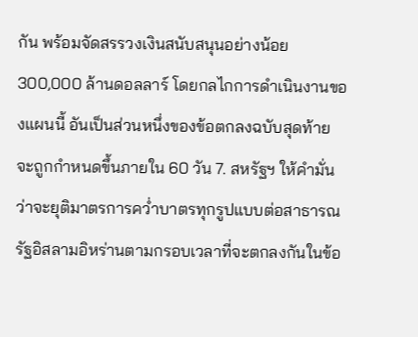กัน พร้อมจัดสรรวงเงินสนับสนุนอย่างน้อย 300,000 ล้านดอลลาร์ โดยกลไกการดำเนินงานของแผนนี้ อันเป็นส่วนหนึ่งของข้อตกลงฉบับสุดท้าย จะถูกกำหนดขึ้นภายใน 60 วัน 7. สหรัฐฯ ให้คำมั่นว่าจะยุติมาตรการคว่ำบาตรทุกรูปแบบต่อสาธารณรัฐอิสลามอิหร่านตามกรอบเวลาที่จะตกลงกันในข้อ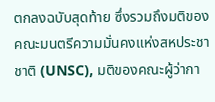ตกลงฉบับสุดท้าย ซึ่งรวมถึงมติของคณะมนตรีความมั่นคงแห่งสหประชาชาติ (UNSC), มติของคณะผู้ว่ากา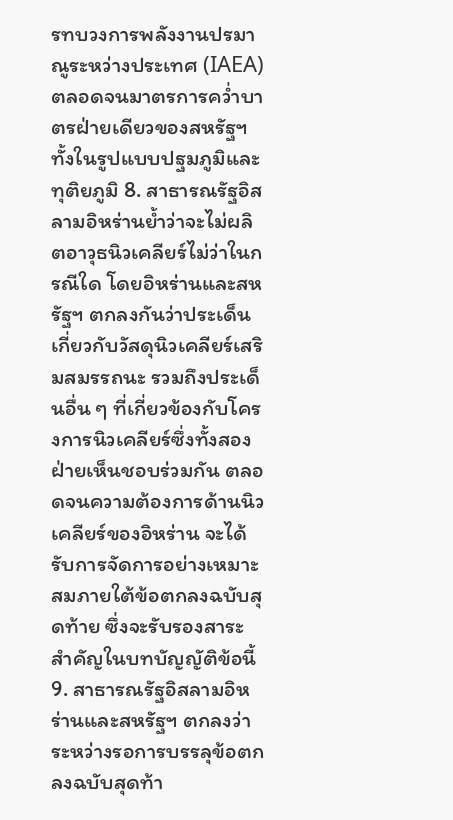รทบวงการพลังงานปรมาณูระหว่างประเทศ (IAEA) ตลอดจนมาตรการคว่ำบาตรฝ่ายเดียวของสหรัฐฯ ทั้งในรูปแบบปฐมภูมิและทุติยภูมิ 8. สาธารณรัฐอิสลามอิหร่านย้ำว่าจะไม่ผลิตอาวุธนิวเคลียร์ไม่ว่าในกรณีใด โดยอิหร่านและสหรัฐฯ ตกลงกันว่าประเด็นเกี่ยวกับวัสดุนิวเคลียร์เสริมสมรรถนะ รวมถึงประเด็นอื่น ๆ ที่เกี่ยวข้องกับโครงการนิวเคลียร์ซึ่งทั้งสองฝ่ายเห็นชอบร่วมกัน ตลอดจนความต้องการด้านนิวเคลียร์ของอิหร่าน จะได้รับการจัดการอย่างเหมาะสมภายใต้ข้อตกลงฉบับสุดท้าย ซึ่งจะรับรองสาระสำคัญในบทบัญญัติข้อนี้ 9. สาธารณรัฐอิสลามอิหร่านและสหรัฐฯ ตกลงว่า ระหว่างรอการบรรลุข้อตกลงฉบับสุดท้า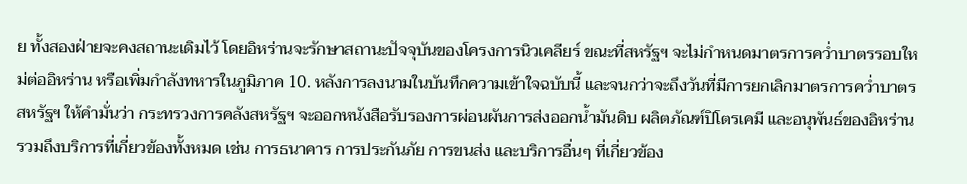ย ทั้งสองฝ่ายจะคงสถานะเดิมไว้ โดยอิหร่านจะรักษาสถานะปัจจุบันของโครงการนิวเคลียร์ ขณะที่สหรัฐฯ จะไม่กำหนดมาตรการคว่ำบาตรรอบใหม่ต่ออิหร่าน หรือเพิ่มกำลังทหารในภูมิภาค 10. หลังการลงนามในบันทึกความเข้าใจฉบับนี้ และจนกว่าจะถึงวันที่มีการยกเลิกมาตรการคว่ำบาตร สหรัฐฯ ให้คำมั่นว่า กระทรวงการคลังสหรัฐฯ จะออกหนังสือรับรองการผ่อนผันการส่งออกน้ำมันดิบ ผลิตภัณฑ์ปิโตรเคมี และอนุพันธ์ของอิหร่าน รวมถึงบริการที่เกี่ยวข้องทั้งหมด เช่น การธนาคาร การประกันภัย การขนส่ง และบริการอื่นๆ ที่เกี่ยวข้อง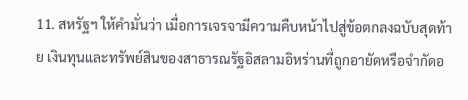11. สหรัฐฯ ให้คำมั่นว่า เมื่อการเจรจามีความคืบหน้าไปสู่ข้อตกลงฉบับสุดท้าย เงินทุนและทรัพย์สินของสาธารณรัฐอิสลามอิหร่านที่ถูกอายัดหรือจำกัดอ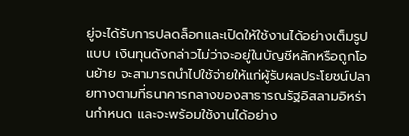ยู่จะได้รับการปลดล็อกและเปิดให้ใช้งานได้อย่างเต็มรูปแบบ เงินทุนดังกล่าวไม่ว่าจะอยู่ในบัญชีหลักหรือถูกโอนย้าย จะสามารถนำไปใช้จ่ายให้แก่ผู้รับผลประโยชน์ปลายทางตามที่ธนาคารกลางของสาธารณรัฐอิสลามอิหร่านกำหนด และจะพร้อมใช้งานได้อย่าง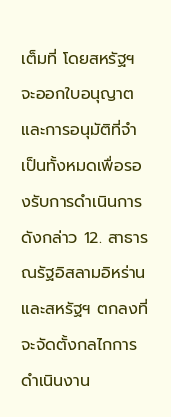เต็มที่ โดยสหรัฐฯ จะออกใบอนุญาตและการอนุมัติที่จำเป็นทั้งหมดเพื่อรองรับการดำเนินการดังกล่าว 12. สาธารณรัฐอิสลามอิหร่านและสหรัฐฯ ตกลงที่จะจัดตั้งกลไกการดำเนินงาน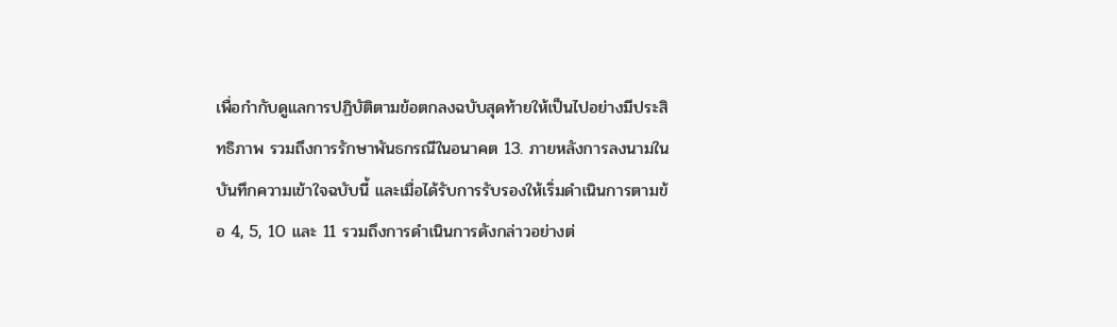เพื่อกำกับดูแลการปฏิบัติตามข้อตกลงฉบับสุดท้ายให้เป็นไปอย่างมีประสิทธิภาพ รวมถึงการรักษาพันธกรณีในอนาคต 13. ภายหลังการลงนามในบันทึกความเข้าใจฉบับนี้ และเมื่อได้รับการรับรองให้เริ่มดำเนินการตามข้อ 4, 5, 10 และ 11 รวมถึงการดำเนินการดังกล่าวอย่างต่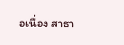อเนื่อง สาธา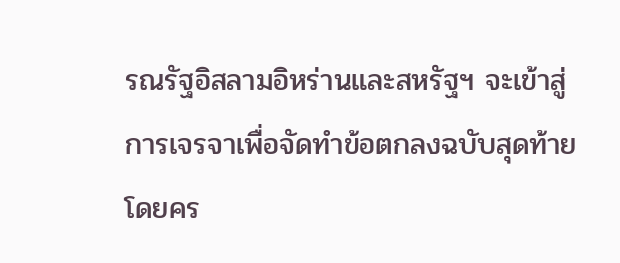รณรัฐอิสลามอิหร่านและสหรัฐฯ จะเข้าสู่การเจรจาเพื่อจัดทำข้อตกลงฉบับสุดท้าย โดยคร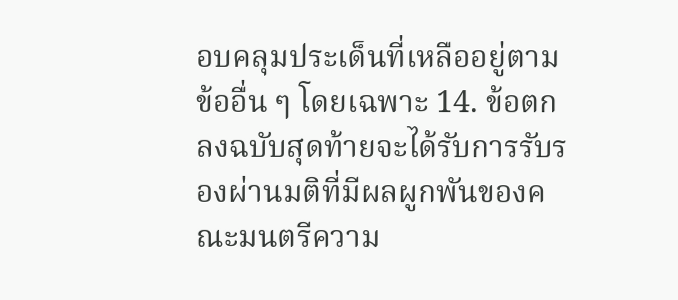อบคลุมประเด็นที่เหลืออยู่ตามข้ออื่น ๆ โดยเฉพาะ 14. ข้อตกลงฉบับสุดท้ายจะได้รับการรับรองผ่านมติที่มีผลผูกพันของคณะมนตรีความ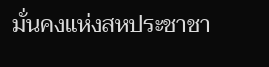มั่นคงแห่งสหประชาชา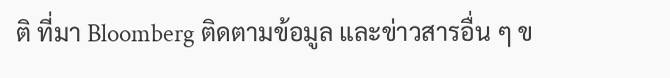ติ ที่มา Bloomberg ติดตามข้อมูล และข่าวสารอื่น ๆ ข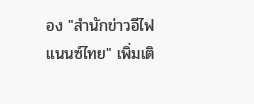อง "สำนักข่าวอีไฟแนนซ์ไทย" เพิ่มเติ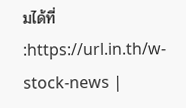มได้ที่ :https://url.in.th/w-stock-news |